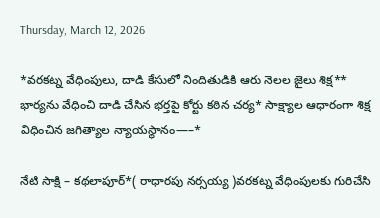Thursday, March 12, 2026

*వరకట్న వేధింపులు, దాడి కేసులో నిందితుడికి ఆరు నెలల జైలు శిక్ష** భార్యను వేధించి దాడి చేసిన భర్తపై కోర్టు కఠిన చర్య* సాక్ష్యాల ఆధారంగా శిక్ష విధించిన జగిత్యాల న్యాయస్థానం—–*

నేటి సాక్షి – కథలాపూర్*( రాధారపు నర్సయ్య )వరకట్న వేధింపులకు గురిచేసి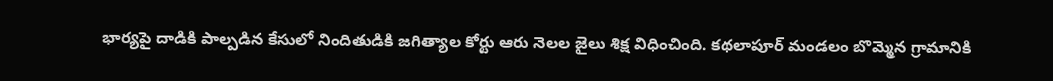భార్యపై దాడికి పాల్పడిన కేసులో నిందితుడికి జగిత్యాల కోర్టు ఆరు నెలల జైలు శిక్ష విధించింది. కథలాపూర్ మండలం బొమ్మెన గ్రామానికి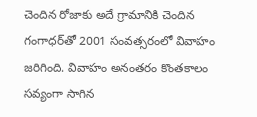చెందిన రోజాకు అదే గ్రామానికి చెందిన గంగాధర్‌తో 2001 సంవత్సరంలో వివాహం జరిగింది. వివాహం అనంతరం కొంతకాలం సవ్యంగా సాగిన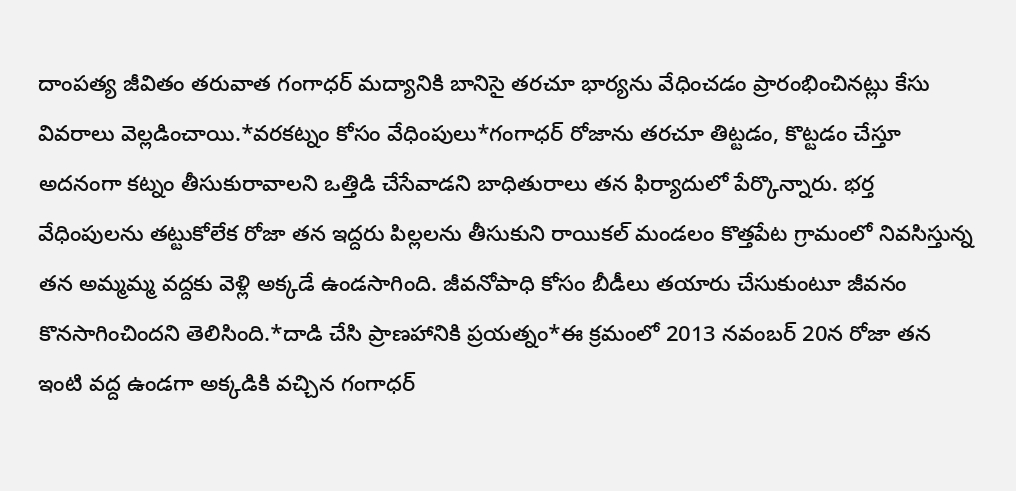దాంపత్య జీవితం తరువాత గంగాధర్ మద్యానికి బానిసై తరచూ భార్యను వేధించడం ప్రారంభించినట్లు కేసు వివరాలు వెల్లడించాయి.*వరకట్నం కోసం వేధింపులు*గంగాధర్ రోజాను తరచూ తిట్టడం, కొట్టడం చేస్తూ అదనంగా కట్నం తీసుకురావాలని ఒత్తిడి చేసేవాడని బాధితురాలు తన ఫిర్యాదులో పేర్కొన్నారు. భర్త వేధింపులను తట్టుకోలేక రోజా తన ఇద్దరు పిల్లలను తీసుకుని రాయికల్ మండలం కొత్తపేట గ్రామంలో నివసిస్తున్న తన అమ్మమ్మ వద్దకు వెళ్లి అక్కడే ఉండసాగింది. జీవనోపాధి కోసం బీడీలు తయారు చేసుకుంటూ జీవనం కొనసాగించిందని తెలిసింది.*దాడి చేసి ప్రాణహానికి ప్రయత్నం*ఈ క్రమంలో 2013 నవంబర్ 20న రోజా తన ఇంటి వద్ద ఉండగా అక్కడికి వచ్చిన గంగాధర్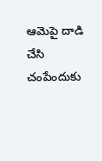ఆమెపై దాడి చేసి చంపేందుకు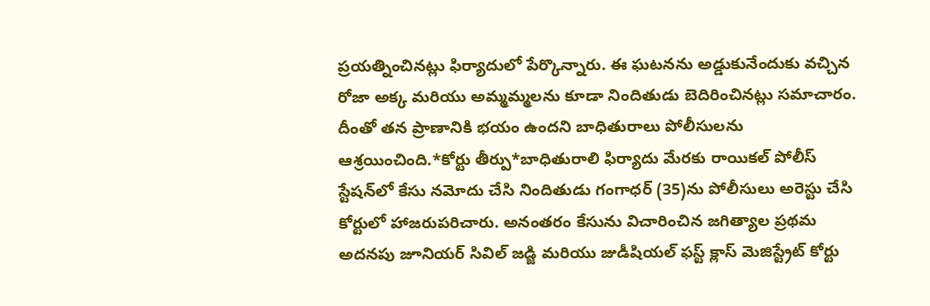ప్రయత్నించినట్లు ఫిర్యాదులో పేర్కొన్నారు. ఈ ఘటనను అడ్డుకునేందుకు వచ్చిన రోజా అక్క మరియు అమ్మమ్మలను కూడా నిందితుడు బెదిరించినట్లు సమాచారం. దీంతో తన ప్రాణానికి భయం ఉందని బాధితురాలు పోలీసులను ఆశ్రయించింది.*కోర్టు తీర్పు*బాధితురాలి ఫిర్యాదు మేరకు రాయికల్ పోలీస్ స్టేషన్‌లో కేసు నమోదు చేసి నిందితుడు గంగాధర్ (35)ను పోలీసులు అరెస్టు చేసి కోర్టులో హాజరుపరిచారు. అనంతరం కేసును విచారించిన జగిత్యాల ప్రథమ అదనపు జూనియర్ సివిల్ జడ్జి మరియు జుడీషియల్ ఫస్ట్ క్లాస్ మెజిస్ట్రేట్ కోర్టు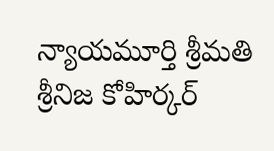న్యాయమూర్తి శ్రీమతి శ్రీనిజ కోహిర్కర్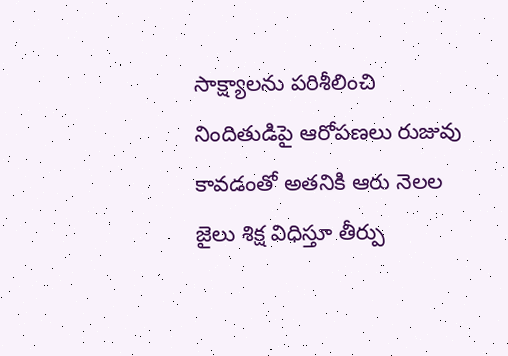సాక్ష్యాలను పరిశీలించి నిందితుడిపై ఆరోపణలు రుజువు కావడంతో అతనికి ఆరు నెలల జైలు శిక్ష విధిస్తూ తీర్పు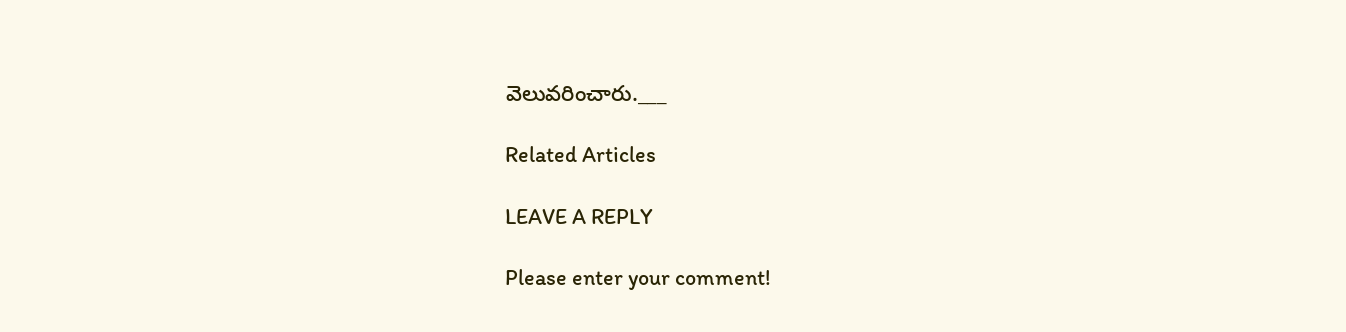వెలువరించారు.___

Related Articles

LEAVE A REPLY

Please enter your comment!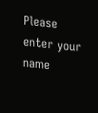Please enter your name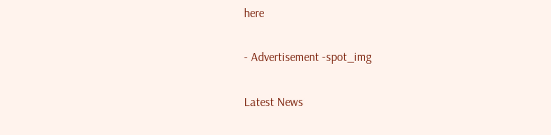here

- Advertisement -spot_img

Latest News